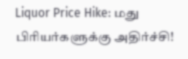Liquor Price Hike: மது பிரியர்களுக்கு அதிர்ச்சி!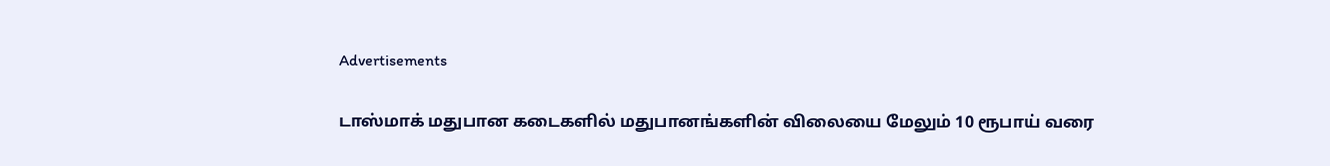Advertisements

டாஸ்மாக் மதுபான கடைகளில் மதுபானங்களின் விலையை மேலும் 10 ரூபாய் வரை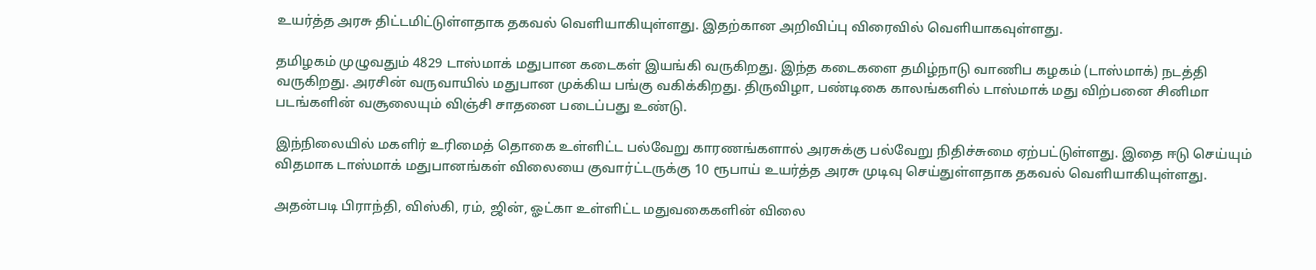உயர்த்த அரசு திட்டமிட்டுள்ளதாக தகவல் வெளியாகியுள்ளது. இதற்கான அறிவிப்பு விரைவில் வெளியாகவுள்ளது.

தமிழகம் முழுவதும் 4829 டாஸ்மாக் மதுபான கடைகள் இயங்கி வருகிறது. இந்த கடைகளை தமிழ்நாடு வாணிப கழகம் (டாஸ்மாக்) நடத்தி வருகிறது. அரசின் வருவாயில் மதுபான முக்கிய பங்கு வகிக்கிறது. திருவிழா, பண்டிகை காலங்களில் டாஸ்மாக் மது விற்பனை சினிமா படங்களின் வசூலையும் விஞ்சி சாதனை படைப்பது உண்டு.

இந்நிலையில் மகளிர் உரிமைத் தொகை உள்ளிட்ட பல்வேறு காரணங்களால் அரசுக்கு பல்வேறு நிதிச்சுமை ஏற்பட்டுள்ளது. இதை ஈடு செய்யும் விதமாக டாஸ்மாக் மதுபானங்கள் விலையை குவார்ட்டருக்கு 10 ரூபாய் உயர்த்த அரசு முடிவு செய்துள்ளதாக தகவல் வெளியாகியுள்ளது.

அதன்படி பிராந்தி, விஸ்கி, ரம், ஜின், ஓட்கா உள்ளிட்ட மதுவகைகளின் விலை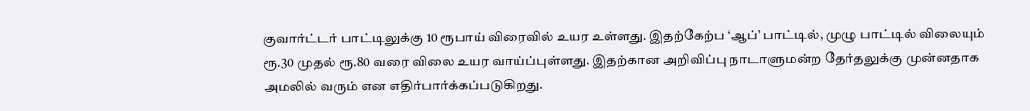குவார்ட்டர் பாட்டிலுக்கு 10 ரூபாய் விரைவில் உயர உள்ளது. இதற்கேற்ப ‘ஆப்’ பாட்டில், முழு பாட்டில் விலையும் ரூ.30 முதல் ரூ.80 வரை விலை உயர வாய்ப்புள்ளது. இதற்கான அறிவிப்பு நாடாளுமன்ற தேர்தலுக்கு முன்னதாக அமலில் வரும் என எதிர்பார்க்கப்படுகிறது.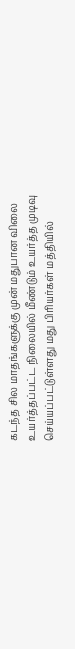கடந்த சில மாதங்களுக்கு முன் மதுபான விலை உயர்த்தப்பட்ட நிலையில் மீண்டும் உயர்த்த முடிவு செய்யப்பட்டுள்ளது மது பிரியர்கள் மத்தியில்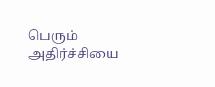பெரும் அதிர்ச்சியை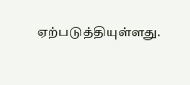ஏற்படுத்தியுள்ளது.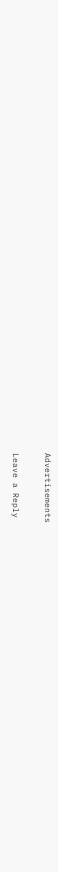Advertisements

Leave a Reply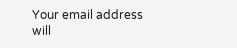Your email address will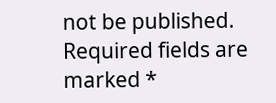not be published. Required fields are marked *